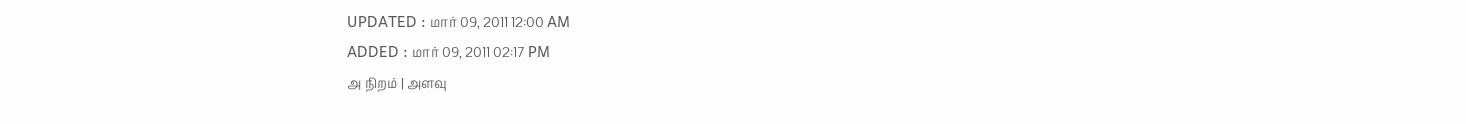UPDATED : மார் 09, 2011 12:00 AM
ADDED : மார் 09, 2011 02:17 PM
அ நிறம் | அளவு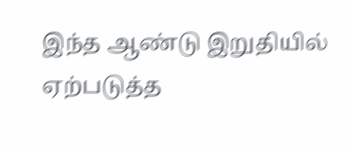இந்த ஆண்டு இறுதியில் ஏற்படுத்த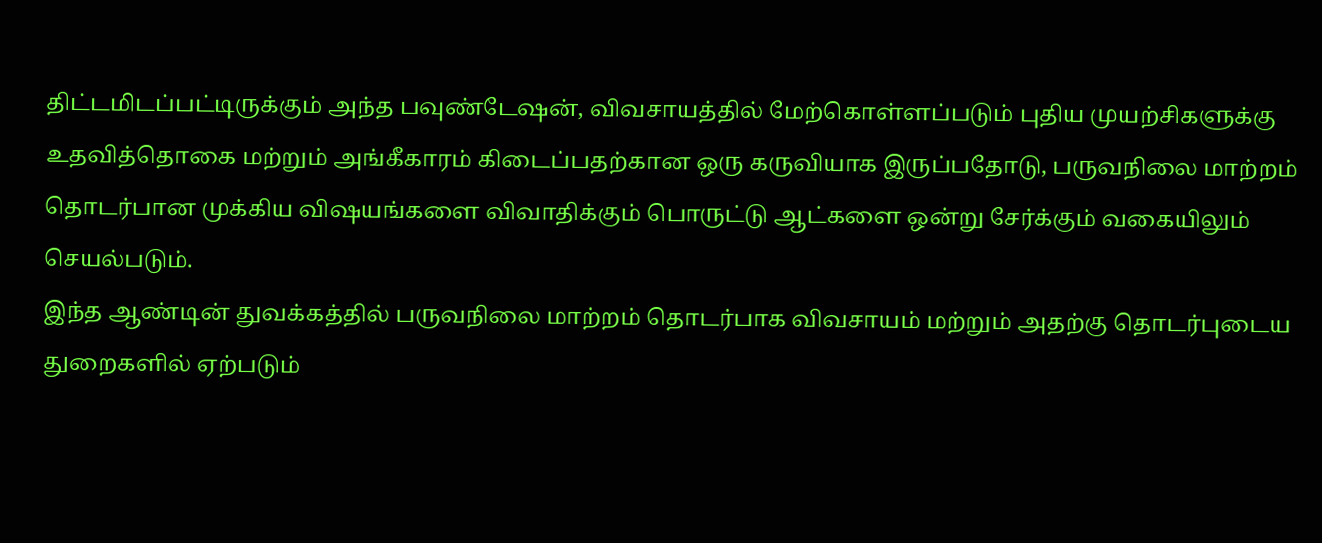திட்டமிடப்பட்டிருக்கும் அந்த பவுண்டேஷன், விவசாயத்தில் மேற்கொள்ளப்படும் புதிய முயற்சிகளுக்கு உதவித்தொகை மற்றும் அங்கீகாரம் கிடைப்பதற்கான ஒரு கருவியாக இருப்பதோடு, பருவநிலை மாற்றம் தொடர்பான முக்கிய விஷயங்களை விவாதிக்கும் பொருட்டு ஆட்களை ஒன்று சேர்க்கும் வகையிலும் செயல்படும்.
இந்த ஆண்டின் துவக்கத்தில் பருவநிலை மாற்றம் தொடர்பாக விவசாயம் மற்றும் அதற்கு தொடர்புடைய துறைகளில் ஏற்படும்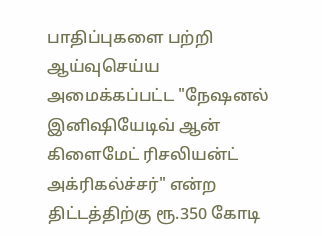பாதிப்புகளை பற்றி ஆய்வுசெய்ய அமைக்கப்பட்ட "நேஷனல் இனிஷியேடிவ் ஆன் கிளைமேட் ரிசலியன்ட் அக்ரிகல்ச்சர்" என்ற திட்டத்திற்கு ரூ.350 கோடி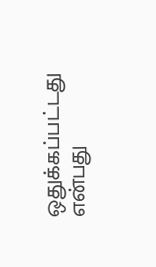ஒதுக்கப்பட்டது என்பது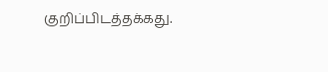குறிப்பிடத்தக்கது.